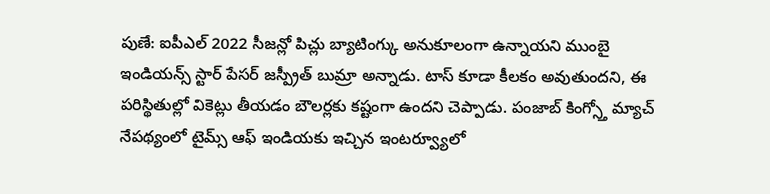పుణే: ఐపీఎల్ 2022 సీజన్లో పిచ్లు బ్యాటింగ్కు అనుకూలంగా ఉన్నాయని ముంబై ఇండియన్స్ స్టార్ పేసర్ జస్ప్రీత్ బుమ్రా అన్నాడు. టాస్ కూడా కీలకం అవుతుందని, ఈ పరిస్థితుల్లో వికెట్లు తీయడం బౌలర్లకు కష్టంగా ఉందని చెప్పాడు. పంజాబ్ కింగ్స్తో మ్యాచ్ నేపథ్యంలో టైమ్స్ ఆఫ్ ఇండియకు ఇచ్చిన ఇంటర్వ్యూలో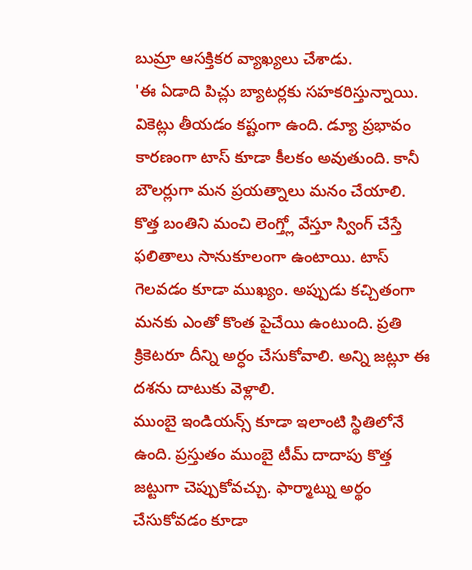బుమ్రా ఆసక్తికర వ్యాఖ్యలు చేశాడు.
'ఈ ఏడాది పిచ్లు బ్యాటర్లకు సహకరిస్తున్నాయి. వికెట్లు తీయడం కష్టంగా ఉంది. డ్యూ ప్రభావం కారణంగా టాస్ కూడా కీలకం అవుతుంది. కానీ బౌలర్లుగా మన ప్రయత్నాలు మనం చేయాలి. కొత్త బంతిని మంచి లెంగ్త్లో వేస్తూ స్వింగ్ చేస్తే ఫలితాలు సానుకూలంగా ఉంటాయి. టాస్ గెలవడం కూడా ముఖ్యం. అప్పుడు కచ్చితంగా మనకు ఎంతో కొంత పైచేయి ఉంటుంది. ప్రతి క్రికెటరూ దీన్ని అర్ధం చేసుకోవాలి. అన్ని జట్లూ ఈ దశను దాటుకు వెళ్లాలి.
ముంబై ఇండియన్స్ కూడా ఇలాంటి స్థితిలోనే ఉంది. ప్రస్తుతం ముంబై టీమ్ దాదాపు కొత్త జట్టుగా చెప్పుకోవచ్చు. ఫార్మాట్ను అర్థం చేసుకోవడం కూడా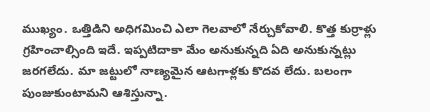ముఖ్యం. ఒత్తిడిని అధిగమించి ఎలా గెలవాలో నేర్చుకోవాలి. కొత్త కుర్రాళ్లు గ్రహించాల్సింది ఇదే. ఇప్పటిదాకా మేం అనుకున్నది ఏది అనుకున్నట్లు జరగలేదు. మా జట్టులో నాణ్యమైన ఆటగాళ్లకు కొదవ లేదు. బలంగా పుంజుకుంటామని ఆశిస్తున్నా.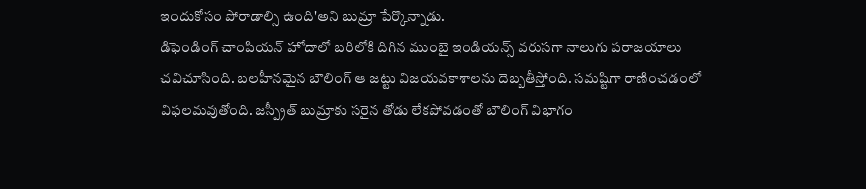ఇందుకోసం పోరాడాల్సి ఉంది'అని బుమ్రా పేర్కొన్నాడు.
డిఫెండింగ్ చాంపియన్ హోదాలో బరిలోకి దిగిన ముంబై ఇండియన్స్ వరుసగా నాలుగు పరాజయాలు చవిచూసింది. బలహీనమైన బౌలింగ్ ఆ జట్టు విజయవకాశాలను దెబ్బతీస్తోంది. సమష్టిగా రాణించడంలో విఫలమవుతోంది. జస్ప్రీత్ బుమ్రాకు సరైన తోడు లేకపోవడంతో బౌలింగ్ విభాగం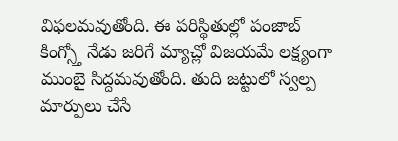విఫలమవుతోంది. ఈ పరిస్థితుల్లో పంజాబ్ కింగ్స్తో నేడు జరిగే మ్యాచ్లో విజయమే లక్ష్యంగా ముంబై సిద్దమవుతోంది. తుది జట్టులో స్వల్ప మార్పులు చేసే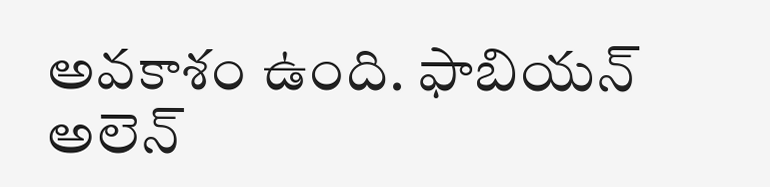అవకాశం ఉంది. ఫాబియన్ అలెన్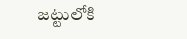జట్టులోకి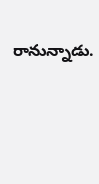రానున్నాడు.